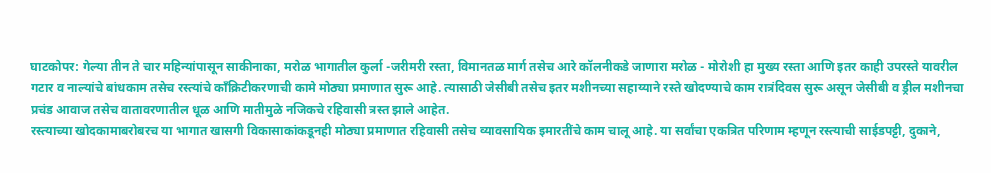घाटकोपर: गेल्या तीन ते चार महिन्यांपासून साकीनाका, मरोळ भागातील कुर्ला -जरीमरी रस्ता, विमानतळ मार्ग तसेच आरे कॉलनीकडे जाणारा मरोळ - मोरोशी हा मुख्य रस्ता आणि इतर काही उपरस्ते यावरील गटार व नाल्यांचे बांधकाम तसेच रस्त्यांचे काँक्रिटीकरणाची कामे मोठ्या प्रमाणात सुरू आहे. त्यासाठी जेसीबी तसेच इतर मशीनच्या सहाय्याने रस्ते खोदण्याचे काम रात्रंदिवस सुरू असून जेसीबी व ड्रील मशीनचा प्रचंड आवाज तसेच वातावरणातील धूळ आणि मातीमुळे नजिकचे रहिवासी त्रस्त झाले आहेत.
रस्त्याच्या खोदकामाबरोबरच या भागात खासगी विकासाकांकडूनही मोठ्या प्रमाणात रहिवासी तसेच व्यावसायिक इमारतींचे काम चालू आहे. या सर्वांचा एकत्रित परिणाम म्हणून रस्त्याची साईडपट्टी, दुकाने,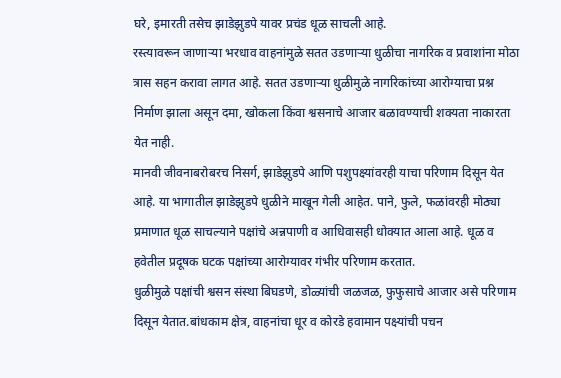घरे, इमारती तसेच झाडेझुडपे यावर प्रचंड धूळ साचली आहे.
रस्त्यावरून जाणाऱ्या भरधाव वाहनांमुळे सतत उडणाऱ्या धुळीचा नागरिक व प्रवाशांना मोठा त्रास सहन करावा लागत आहे. सतत उडणाऱ्या धुळीमुळे नागरिकांच्या आरोग्याचा प्रश्न निर्माण झाला असून दमा, खोकला किंवा श्वसनाचे आजार बळावण्याची शक्यता नाकारता येत नाही.
मानवी जीवनाबरोबरच निसर्ग, झाडेझुडपे आणि पशुपक्ष्यांवरही याचा परिणाम दिसून येत आहे. या भागातील झाडेझुडपे धुळीने माखून गेली आहेत. पाने, फुले, फळांवरही मोठ्या प्रमाणात धूळ साचल्याने पक्षांचे अन्नपाणी व आधिवासही धोक्यात आला आहे. धूळ व हवेतील प्रदूषक घटक पक्षांच्या आरोग्यावर गंभीर परिणाम करतात.
धुळीमुळे पक्षांची श्वसन संस्था बिघडणे, डोळ्यांची जळजळ, फुफुसाचे आजार असे परिणाम दिसून येतात.बांधकाम क्षेत्र, वाहनांचा धूर व कोरडे हवामान पक्ष्यांची पचन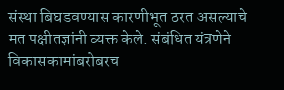संस्था बिघडवण्यास कारणीभूत ठरत असल्याचे मत पक्षीतज्ञांनी व्यक्त केले. संबंधित यंत्रणेने विकासकामांबरोबरच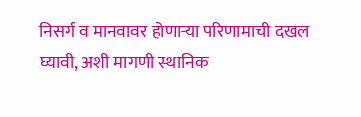निसर्ग व मानवावर होणाऱ्या परिणामाची दखल घ्यावी, अशी मागणी स्थानिक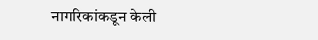नागरिकांकडून केली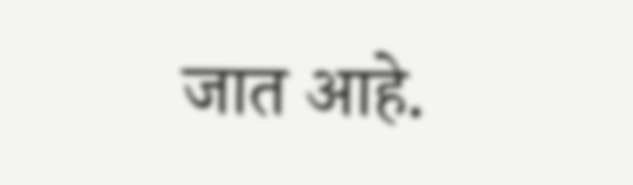जात आहे.